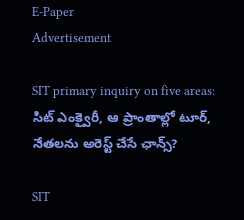E-Paper
Advertisement

SIT primary inquiry on five areas: సిట్ ఎంక్వైరీ, ఆ ప్రాంతాల్లో టూర్, నేతలను అరెస్ట్ చేసే ఛాన్స్?

SIT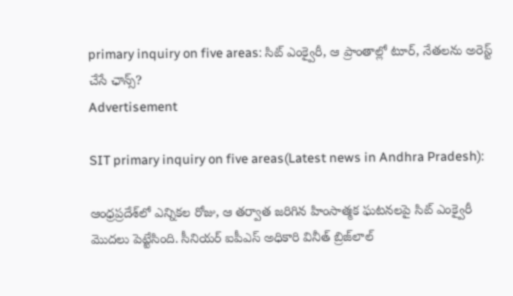primary inquiry on five areas: సిట్ ఎంక్వైరీ, ఆ ప్రాంతాల్లో టూర్, నేతలను అరెస్ట్ చేసే ఛాన్స్?
Advertisement

SIT primary inquiry on five areas(Latest news in Andhra Pradesh):

ఆంధ్రప్రదేశ్‌లో ఎన్నికల రోజు, ఆ తర్వాత జరిగిన హింసాత్మక ఘటనలపై సిట్ ఎంక్వైరీ మొదలు పెట్టేసింది. సీనియర్ ఐపీఎస్ అధికారి వినీత్ బ్రిజ్‌లాల్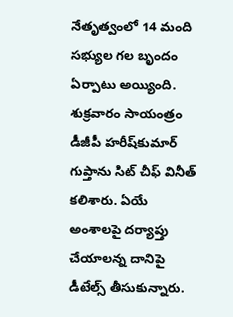నేతృత్వంలో 14 మంది సభ్యుల గల బృందం ఏర్పాటు అయ్యింది. శుక్రవారం సాయంత్రం డీజీపీ హరీష్‌కుమార్ గుప్తాను సిట్ చీఫ్ వినీత్ కలిశారు. ఏయే అంశాలపై దర్యాప్తు చేయాలన్న దానిపై డీటేల్స్ తీసుకున్నారు.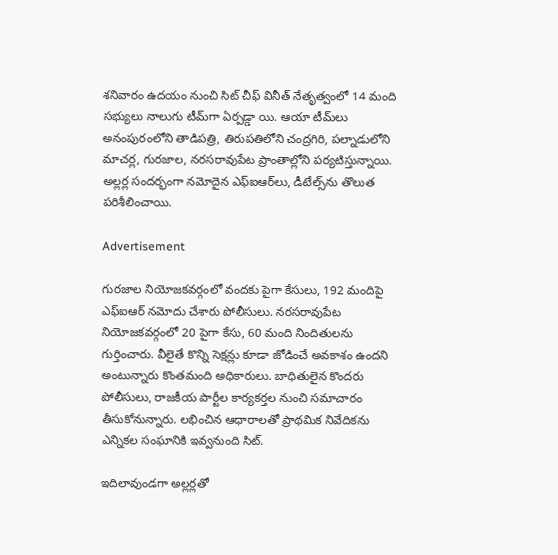శనివారం ఉదయం నుంచి సిట్ చీఫ్ వినీత్ నేతృత్వంలో 14 మంది సభ్యులు నాలుగు టీమ్‌గా ఏర్పడ్డా యి. ఆయా టీమ్‌లు అనంపురంలోని తాడిపత్రి, తిరుపతిలోని చంద్రగిరి, పల్నాడులోని మాచర్ల, గురజాల, నరసరావుపేట ప్రాంతాల్లోని పర్యటిస్తున్నాయి. అల్లర్ల సందర్భంగా నమోదైన ఎఫ్ఐఆర్‌లు, డీటేల్స్‌ను తొలుత పరిశీలించాయి.

Advertisement

గురజాల నియోజకవర్గంలో వందకు పైగా కేసులు, 192 మందిపై ఎఫ్ఐఆర్ నమోదు చేశారు పోలీసులు. నరసరావుపేట నియోజకవర్గంలో 20 పైగా కేసు, 60 మంది నిందితులను గుర్తించారు. వీలైతే కొన్ని సెక్షన్లు కూడా జోడించే అవకాశం ఉందని అంటున్నారు కొంతమంది అధికారులు. బాధితులైన కొందరు పోలీసులు, రాజకీయ పార్టీల కార్యకర్తల నుంచి సమాచారం తీసుకోనున్నారు. లభించిన ఆధారాలతో ప్రాథమిక నివేదికను ఎన్నికల సంఘానికి ఇవ్వనుంది సిట్.

ఇదిలావుండగా అల్లర్లతో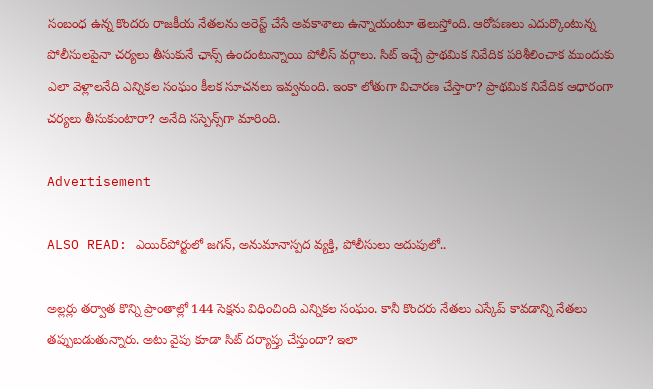సంబంధ ఉన్న కొందరు రాజకీయ నేతలను అరెస్ట్ చేసే అవకాశాలు ఉన్నాయంటూ తెలుస్తోంది. ఆరోపణలు ఎదుర్కొంటున్న పోలీసులపైనా చర్యలు తీసుకునే ఛాన్స్ ఉందంటున్నాయి పోలీస్ వర్గాలు. సిట్ ఇచ్చే ప్రాథమిక నివేదిక పరిశీలించాక ముందుకు ఎలా వెళ్లాలనేది ఎన్నికల సంఘం కీలక సూచనలు ఇవ్వనుంది. ఇంకా లోతుగా విచారణ చేస్తారా? ప్రాథమిక నివేదిక ఆధారంగా చర్యలు తీసుకుంటారా? అనేది సస్పెన్స్‌గా మారింది.

Advertisement

ALSO READ: ఎయిర్‌పోర్టులో జగన్, అనుమానాస్పద వ్యక్తి, పోలీసులు అదుపులో..

అల్లర్లు తర్వాత కొన్ని ప్రాంతాల్లో 144 సెక్షను విధించింది ఎన్నికల సంఘం. కానీ కొందరు నేతలు ఎస్కేప్ కావడాన్ని నేతలు తప్పుబడుతున్నారు. అటు వైపు కూడా సిట్ దర్యాప్తు చేస్తుందా? ఇలా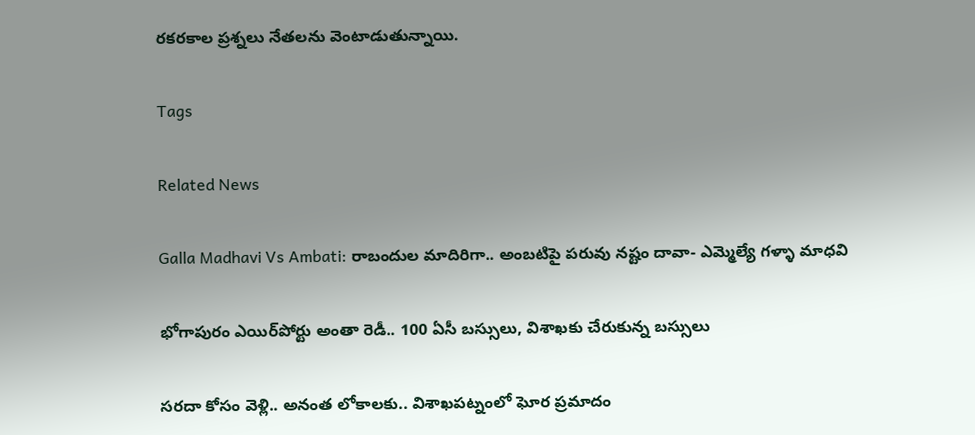రకరకాల ప్రశ్నలు నేతలను వెంటాడుతున్నాయి.

Tags

Related News

Galla Madhavi Vs Ambati: రాబందుల మాదిరిగా.. అంబటిపై పరువు నష్టం దావా- ఎమ్మెల్యే గళ్ళా మాధవి

భోగాపురం ఎయిర్‌పోర్టు అంతా రెడీ.. 100 ఏసీ బస్సులు, విశాఖకు చేరుకున్న బస్సులు

సరదా కోసం వెళ్లి.. అనంత లోకాలకు.. విశాఖపట్నంలో ఘోర ప్రమాదం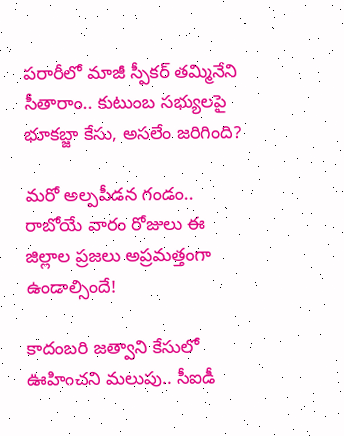పరారీలో మాజీ స్పీకర్ తమ్మినేని సీతారాం.. కుటుంబ సభ్యులపై భూకబ్జా కేసు, అసలేం జరిగింది?

మరో అల్పపీడన గండం.. రాబోయే వారం రోజులు ఈ జిల్లాల ప్రజలు అప్రమత్తంగా ఉండాల్సిందే!

కాదంబరి జత్వాని కేసులో ఊహించని మలుపు.. సీఐడీ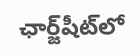ఛార్జ్‌షీట్‌లో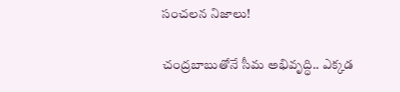సంచలన నిజాలు!

చంద్రబాబుతోనే సీమ అభివృద్ధి.. ఎక్కడ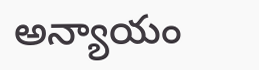అన్యాయం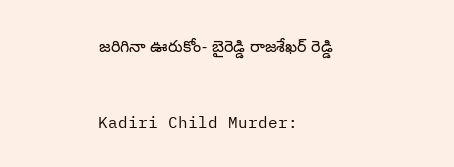జరిగినా ఊరుకోం- బైరెడ్డి రాజశేఖర్ రెడ్డి

Kadiri Child Murder: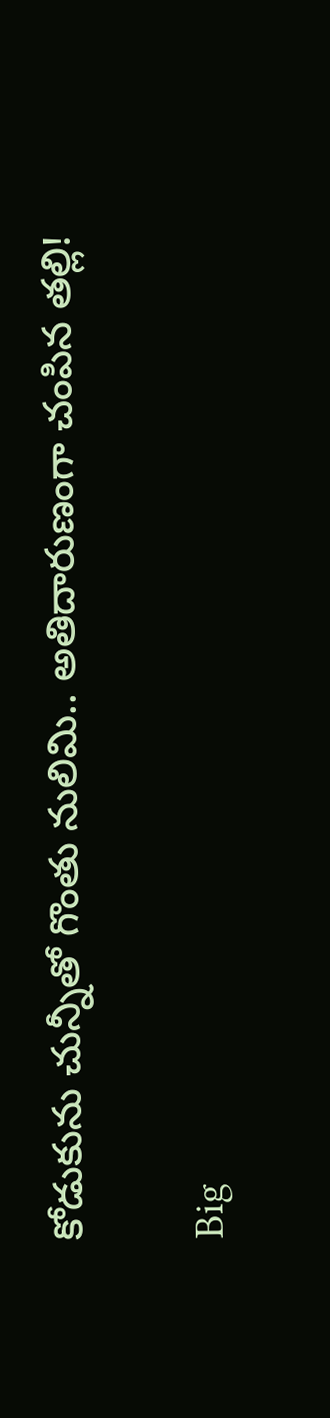కోడుకును చున్నీతో గొంతు నులిమి.. అతిదారుణంగా చంపిన తల్లి!

Big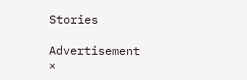Stories

Advertisement
×